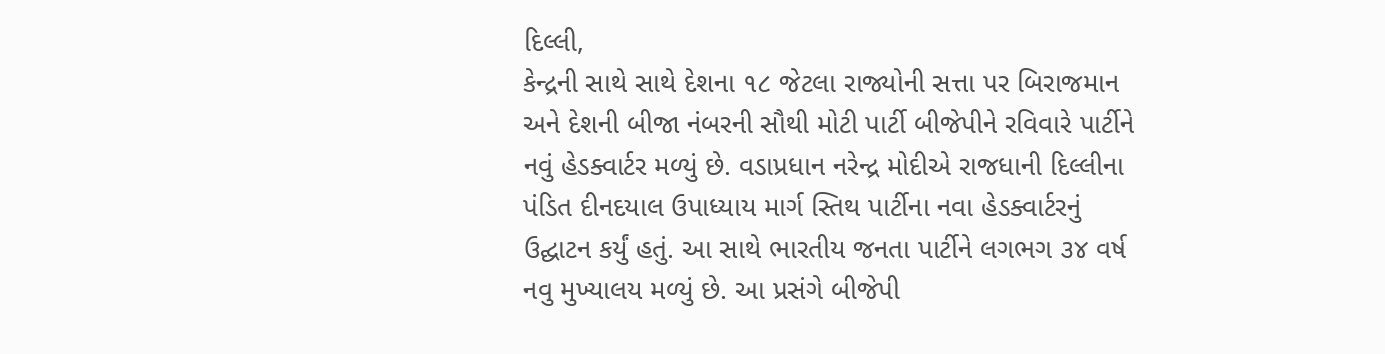દિલ્લી,
કેન્દ્રની સાથે સાથે દેશના ૧૮ જેટલા રાજ્યોની સત્તા પર બિરાજમાન અને દેશની બીજા નંબરની સૌથી મોટી પાર્ટી બીજેપીને રવિવારે પાર્ટીને નવું હેડક્વાર્ટર મળ્યું છે. વડાપ્રધાન નરેન્દ્ર મોદીએ રાજધાની દિલ્લીના પંડિત દીનદયાલ ઉપાધ્યાય માર્ગ સ્તિથ પાર્ટીના નવા હેડક્વાર્ટરનું ઉદ્ઘાટન કર્યું હતું. આ સાથે ભારતીય જનતા પાર્ટીને લગભગ ૩૪ વર્ષ નવુ મુખ્યાલય મળ્યું છે. આ પ્રસંગે બીજેપી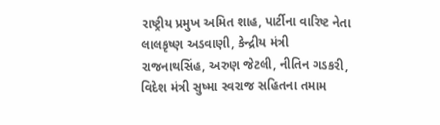રાષ્ટ્રીય પ્રમુખ અમિત શાહ, પાર્ટીના વારિષ્ટ નેતા લાલકૃષ્ણ અડવાણી, કેન્દ્રીય મંત્રી રાજનાથસિંહ, અરુણ જેટલી, નીતિન ગડકરી, વિદેશ મંત્રી સુષ્મા સ્વરાજ સહિતના તમામ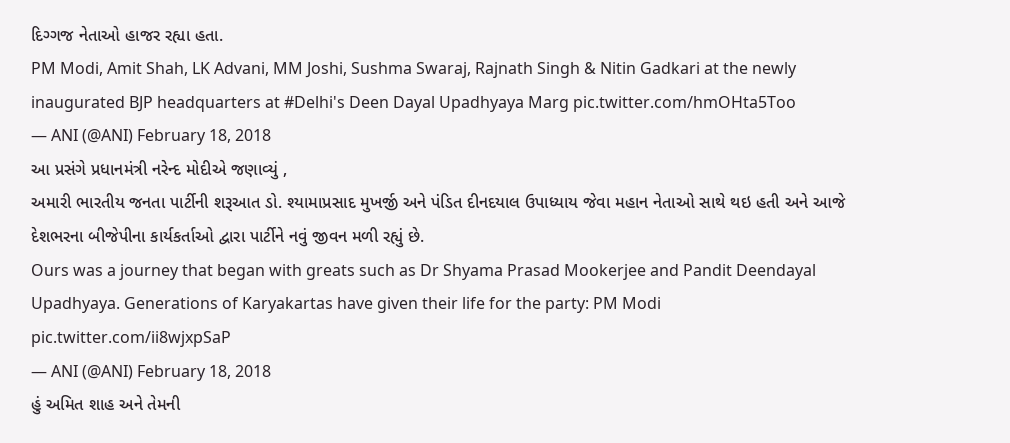દિગ્ગજ નેતાઓ હાજર રહ્યા હતા.
PM Modi, Amit Shah, LK Advani, MM Joshi, Sushma Swaraj, Rajnath Singh & Nitin Gadkari at the newly inaugurated BJP headquarters at #Delhi's Deen Dayal Upadhyaya Marg pic.twitter.com/hmOHta5Too
— ANI (@ANI) February 18, 2018
આ પ્રસંગે પ્રધાનમંત્રી નરેન્દ મોદીએ જણાવ્યું ,
અમારી ભારતીય જનતા પાર્ટીની શરૂઆત ડો. શ્યામાપ્રસાદ મુખર્જી અને પંડિત દીનદયાલ ઉપાધ્યાય જેવા મહાન નેતાઓ સાથે થઇ હતી અને આજે દેશભરના બીજેપીના કાર્યકર્તાઓ દ્વારા પાર્ટીને નવું જીવન મળી રહ્યું છે.
Ours was a journey that began with greats such as Dr Shyama Prasad Mookerjee and Pandit Deendayal Upadhyaya. Generations of Karyakartas have given their life for the party: PM Modi pic.twitter.com/ii8wjxpSaP
— ANI (@ANI) February 18, 2018
હું અમિત શાહ અને તેમની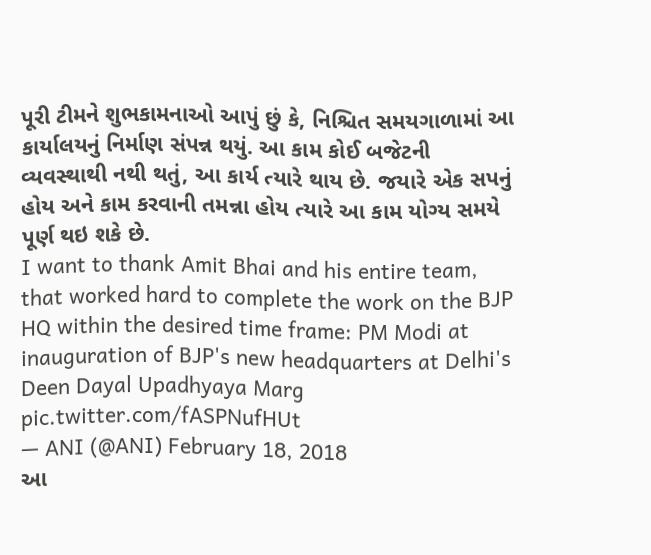પૂરી ટીમને શુભકામનાઓ આપું છું કે, નિશ્ચિત સમયગાળામાં આ કાર્યાલયનું નિર્માણ સંપન્ન થયું. આ કામ કોઈ બજેટની વ્યવસ્થાથી નથી થતું, આ કાર્ય ત્યારે થાય છે. જયારે એક સપનું હોય અને કામ કરવાની તમન્ના હોય ત્યારે આ કામ યોગ્ય સમયે પૂર્ણ થઇ શકે છે.
I want to thank Amit Bhai and his entire team, that worked hard to complete the work on the BJP HQ within the desired time frame: PM Modi at inauguration of BJP's new headquarters at Delhi's Deen Dayal Upadhyaya Marg pic.twitter.com/fASPNufHUt
— ANI (@ANI) February 18, 2018
આ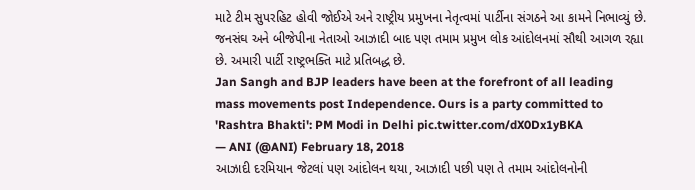માટે ટીમ સુપરહિટ હોવી જોઈએ અને રાષ્ટ્રીય પ્રમુખના નેતૃત્વમાં પાર્ટીના સંગઠને આ કામને નિભાવ્યું છે. જનસંઘ અને બીજેપીના નેતાઓ આઝાદી બાદ પણ તમામ પ્રમુખ લોક આંદોલનમાં સૌથી આગળ રહ્યા છે. અમારી પાર્ટી રાષ્ટ્રભક્તિ માટે પ્રતિબદ્ધ છે.
Jan Sangh and BJP leaders have been at the forefront of all leading mass movements post Independence. Ours is a party committed to 'Rashtra Bhakti': PM Modi in Delhi pic.twitter.com/dX0Dx1yBKA
— ANI (@ANI) February 18, 2018
આઝાદી દરમિયાન જેટલાં પણ આંદોલન થયા, આઝાદી પછી પણ તે તમામ આંદોલનોની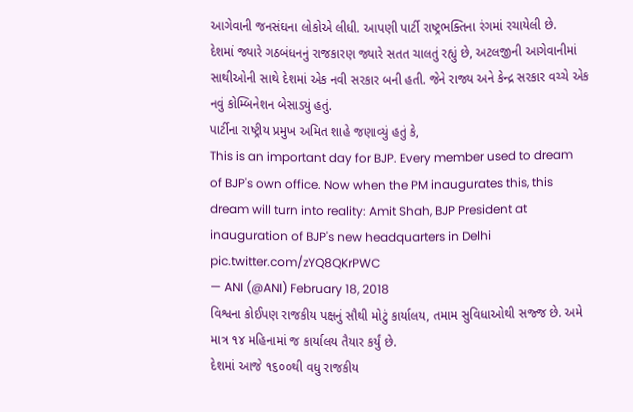આગેવાની જનસંઘના લોકોએ લીધી. આપણી પાર્ટી રાષ્ટ્રભક્તિના રંગમાં રચાયેલી છે.
દેશમાં જ્યારે ગઠબંધનનું રાજકારણ જ્યારે સતત ચાલતું રહ્યું છે, અટલજીની આગેવાનીમાં સાથીઓની સાથે દેશમાં એક નવી સરકાર બની હતી. જેને રાજ્ય અને કેન્દ્ર સરકાર વચ્ચે એક નવું કોમ્બિનેશન બેસાડ્યું હતું.
પાર્ટીના રાષ્ટ્રીય પ્રમુખ અમિત શાહે જણાવ્યું હતું કે,
This is an important day for BJP. Every member used to dream of BJP's own office. Now when the PM inaugurates this, this dream will turn into reality: Amit Shah, BJP President at inauguration of BJP's new headquarters in Delhi pic.twitter.com/zYQ8QKrPWC
— ANI (@ANI) February 18, 2018
વિશ્વના કોઈપણ રાજકીય પક્ષનું સૌથી મોટું કાર્યાલય, તમામ સુવિધાઓથી સજ્જ છે. અમે માત્ર ૧૪ મહિનામાં જ કાર્યાલય તૈયાર કર્યું છે.
દેશમાં આજે ૧૬૦૦થી વધુ રાજકીય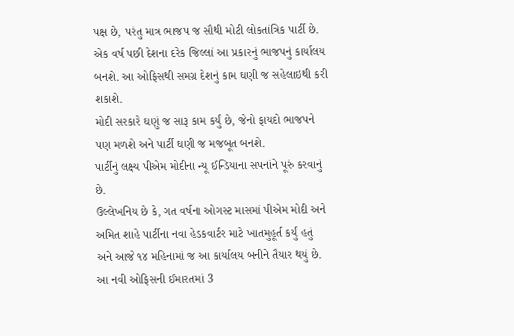પક્ષ છે, પરંતુ માત્ર ભાજપ જ સૌથી મોટી લોકતાંત્રિક પાર્ટી છે. એક વર્ષ પછી દેશના દરેક જિલ્લાં આ પ્રકારનું ભાજપનું કાર્યાલય બનશે. આ ઓફિસથી સમગ્ર દેશનું કામ ઘણી જ સહેલાઇથી કરી શકાશે.
મોદી સરકારે ઘણું જ સારૂ કામ કર્યું છે, જેનો ફાયદો ભાજપને પણ મળશે અને પાર્ટી ઘણી જ મજબૂત બનશે.
પાર્ટીનું લક્ષ્ય પીએમ મોદીના ન્યૂ ઈન્ડિયાના સપનાંને પૂરું કરવાનું છે.
ઉલ્લેખનિય છે કે, ગત વર્ષના ઓગસ્ટ માસમાં પીએમ મોદી અને અમિત શાહે પાર્ટીના નવા હેડકવાર્ટર માટે ખાતમુહૂર્ત કર્યું હતું અને આજે ૧૪ મહિનામાં જ આ કાર્યાલય બનીને તૈયાર થયું છે. આ નવી ઓફિસની ઈમારતમાં 3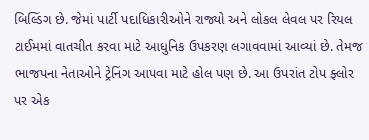બિલ્ડિંગ છે. જેમાં પાર્ટી પદાધિકારીઓને રાજ્યો અને લોકલ લેવલ પર રિયલ ટાઈમમાં વાતચીત કરવા માટે આધુનિક ઉપકરણ લગાવવામાં આવ્યાં છે. તેમજ ભાજપના નેતાઓને ટ્રેનિંગ આપવા માટે હોલ પણ છે. આ ઉપરાંત ટોપ ફ્લોર પર એક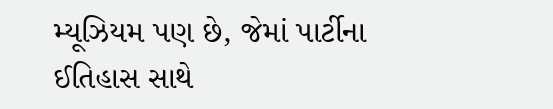મ્યૂઝિયમ પણ છે, જેમાં પાર્ટીના ઈતિહાસ સાથે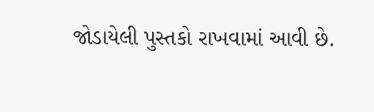જોડાયેલી પુસ્તકો રાખવામાં આવી છે.